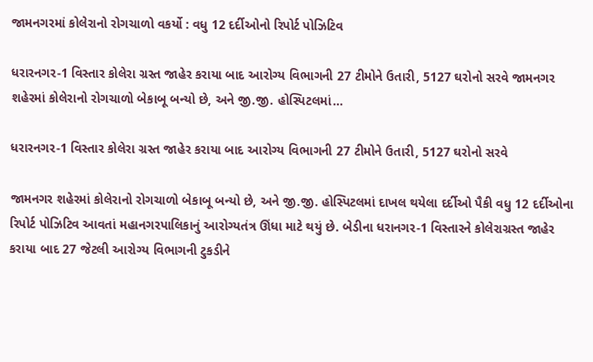જામનગરમાં કોલેરાનો રોગચાળો વકર્યો : વધુ 12 દર્દીઓનો રિપોર્ટ પોઝિટિવ

ધરારનગર-1 વિસ્તાર કોલેરા ગ્રસ્ત જાહેર કરાયા બાદ આરોગ્ય વિભાગની 27 ટીમોને ઉતારી, 5127 ઘરોનો સરવે જામનગર શહેરમાં કોલેરાનો રોગચાળો બેકાબૂ બન્યો છે, અને જી.જી. હોસ્પિટલમાં…

ધરારનગર-1 વિસ્તાર કોલેરા ગ્રસ્ત જાહેર કરાયા બાદ આરોગ્ય વિભાગની 27 ટીમોને ઉતારી, 5127 ઘરોનો સરવે

જામનગર શહેરમાં કોલેરાનો રોગચાળો બેકાબૂ બન્યો છે, અને જી.જી. હોસ્પિટલમાં દાખલ થયેલા દર્દીઓ પૈકી વધુ 12 દર્દીઓના રિપોર્ટ પોઝિટિવ આવતાં મહાનગરપાલિકાનું આરોગ્યતંત્ર ઊંધા માટે થયું છે. બેડીના ધરાનગર-1 વિસ્તારને કોલેરાગ્રસ્ત જાહેર કરાયા બાદ 27 જેટલી આરોગ્ય વિભાગની ટુકડીને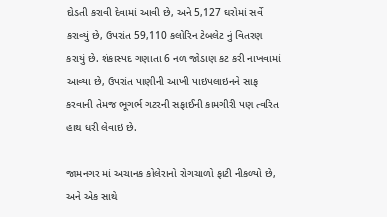દોડતી કરાવી દેવામાં આવી છે, અને 5,127 ઘરોમાં સર્વે કરાવ્યું છે, ઉપરાંત 59,110 કલોરિન ટેબલેટ નું વિતરણ કરાયું છે. શંકાસ્પદ ગણાતા 6 નળ જોડાણ કટ કરી નાખવામાં આવ્યા છે, ઉપરાંત પાણીની આખી પાઇપલાઇનને સાફ કરવાની તેમજ ભૂગર્ભ ગટરની સફાઈની કામગીરી પણ ત્વરિત હાથ ધરી લેવાઇ છે.

જામનગર માં અચાનક કોલેરાનો રોગચાળો ફાટી નીકળ્યો છે, અને એક સાથે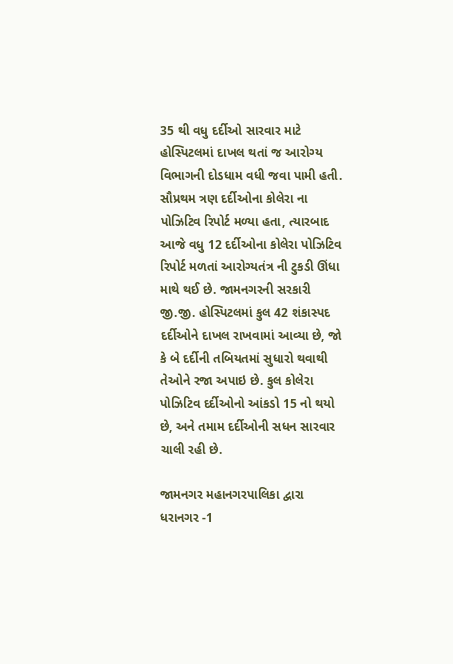35 થી વધુ દર્દીઓ સારવાર માટે હોસ્પિટલમાં દાખલ થતાં જ આરોગ્ય વિભાગની દોડધામ વધી જવા પામી હતી. સૌપ્રથમ ત્રણ દર્દીઓના કોલેરા ના પોઝિટિવ રિપોર્ટ મળ્યા હતા, ત્યારબાદ આજે વધુ 12 દર્દીઓના કોલેરા પોઝિટિવ રિપોર્ટ મળતાં આરોગ્યતંત્ર ની ટુકડી ઊંધા માથે થઈ છે. જામનગરની સરકારી જી.જી. હોસ્પિટલમાં કુલ 42 શંકાસ્પદ દર્દીઓને દાખલ રાખવામાં આવ્યા છે, જો કે બે દર્દીની તબિયતમાં સુધારો થવાથી તેઓને રજા અપાઇ છે. કુલ કોલેરા પોઝિટિવ દર્દીઓનો આંકડો 15 નો થયો છે, અને તમામ દર્દીઓની સધન સારવાર ચાલી રહી છે.

જામનગર મહાનગરપાલિકા દ્વારા ધરાનગર -1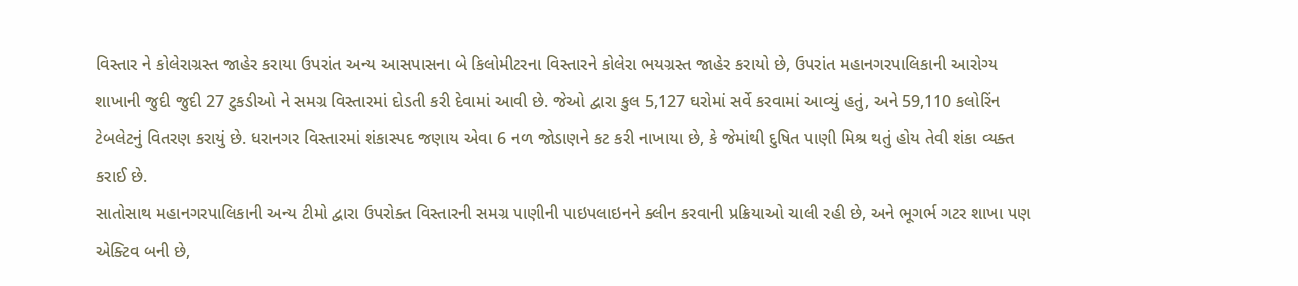વિસ્તાર ને કોલેરાગ્રસ્ત જાહેર કરાયા ઉપરાંત અન્ય આસપાસના બે કિલોમીટરના વિસ્તારને કોલેરા ભયગ્રસ્ત જાહેર કરાયો છે, ઉપરાંત મહાનગરપાલિકાની આરોગ્ય શાખાની જુદી જુદી 27 ટુકડીઓ ને સમગ્ર વિસ્તારમાં દોડતી કરી દેવામાં આવી છે. જેઓ દ્વારા કુલ 5,127 ઘરોમાં સર્વે કરવામાં આવ્યું હતું, અને 59,110 કલોરિંન ટેબલેટનું વિતરણ કરાયું છે. ધરાનગર વિસ્તારમાં શંકાસ્પદ જણાય એવા 6 નળ જોડાણને કટ કરી નાખાયા છે, કે જેમાંથી દુષિત પાણી મિશ્ર થતું હોય તેવી શંકા વ્યક્ત કરાઈ છે.
સાતોસાથ મહાનગરપાલિકાની અન્ય ટીમો દ્વારા ઉપરોક્ત વિસ્તારની સમગ્ર પાણીની પાઇપલાઇનને ક્લીન કરવાની પ્રક્રિયાઓ ચાલી રહી છે, અને ભૂગર્ભ ગટર શાખા પણ એક્ટિવ બની છે,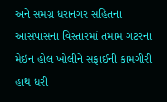અને સમગ્ર ધરાનગર સહિતના આસપાસના વિસ્તારમાં તમામ ગટરના મેઇન હોલ ખોલીને સફાઈની કામગીરી હાથ ધરી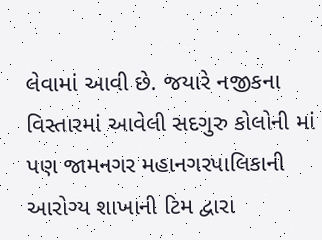લેવામાં આવી છે. જયારે નજીકના વિસ્તારમાં આવેલી સદગુરુ કોલોની માં પણ જામનગર મહાનગરપાલિકાની આરોગ્ય શાખાની ટિમ દ્વારા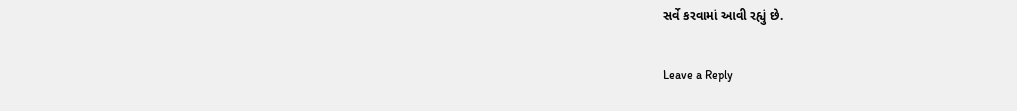સર્વે કરવામાં આવી રહ્યું છે.

Leave a Reply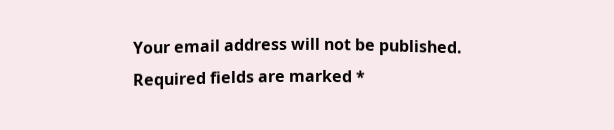Your email address will not be published. Required fields are marked *